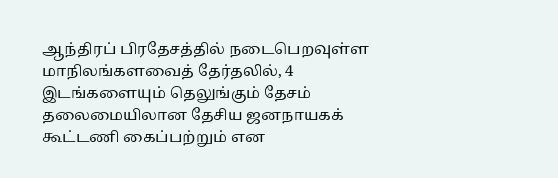ஆந்திரப் பிரதேசத்தில் நடைபெறவுள்ள மாநிலங்களவைத் தேர்தலில், 4 இடங்களையும் தெலுங்கும் தேசம் தலைமையிலான தேசிய ஜனநாயகக் கூட்டணி கைப்பற்றும் என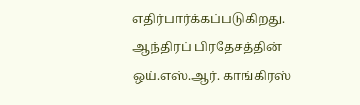எதிர்பார்க்கப்படுகிறது.
ஆந்திரப் பிரதேசத்தின் ஒய்.எஸ்.ஆர். காங்கிரஸ்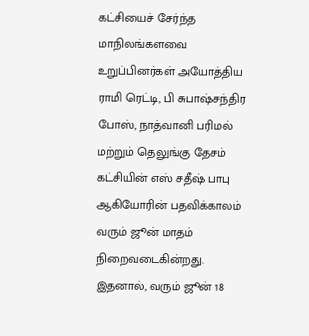கட்சியைச் சேர்ந்த மாநிலங்களவை உறுப்பினர்கள் அயோத்திய ராமி ரெட்டி, பி சுபாஷ்சந்திர போஸ், நாத்வானி பரிமல் மற்றும் தெலுங்கு தேசம் கட்சியின் எஸ் சதீஷ் பாபு ஆகியோரின் பதவிக்காலம் வரும் ஜூன் மாதம் நிறைவடைகின்றது.
இதனால், வரும் ஜூன் 18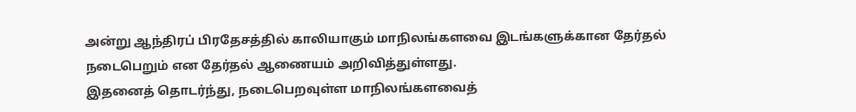அன்று ஆந்திரப் பிரதேசத்தில் காலியாகும் மாநிலங்களவை இடங்களுக்கான தேர்தல் நடைபெறும் என தேர்தல் ஆணையம் அறிவித்துள்ளது.
இதனைத் தொடர்ந்து, நடைபெறவுள்ள மாநிலங்களவைத்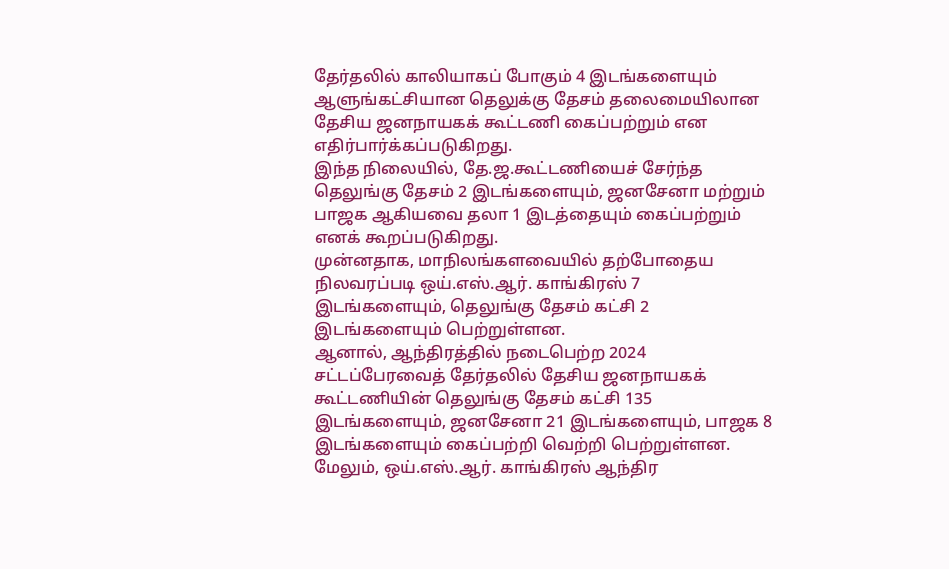தேர்தலில் காலியாகப் போகும் 4 இடங்களையும் ஆளுங்கட்சியான தெலுக்கு தேசம் தலைமையிலான தேசிய ஜனநாயகக் கூட்டணி கைப்பற்றும் என எதிர்பார்க்கப்படுகிறது.
இந்த நிலையில், தே.ஜ.கூட்டணியைச் சேர்ந்த தெலுங்கு தேசம் 2 இடங்களையும், ஜனசேனா மற்றும் பாஜக ஆகியவை தலா 1 இடத்தையும் கைப்பற்றும் எனக் கூறப்படுகிறது.
முன்னதாக, மாநிலங்களவையில் தற்போதைய நிலவரப்படி ஒய்.எஸ்.ஆர். காங்கிரஸ் 7 இடங்களையும், தெலுங்கு தேசம் கட்சி 2 இடங்களையும் பெற்றுள்ளன.
ஆனால், ஆந்திரத்தில் நடைபெற்ற 2024 சட்டப்பேரவைத் தேர்தலில் தேசிய ஜனநாயகக் கூட்டணியின் தெலுங்கு தேசம் கட்சி 135 இடங்களையும், ஜனசேனா 21 இடங்களையும், பாஜக 8 இடங்களையும் கைப்பற்றி வெற்றி பெற்றுள்ளன.
மேலும், ஒய்.எஸ்.ஆர். காங்கிரஸ் ஆந்திர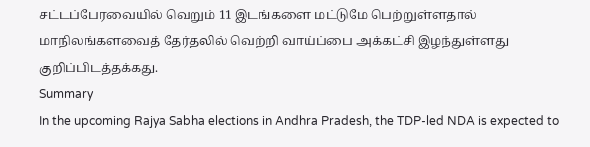சட்டப்பேரவையில் வெறும் 11 இடங்களை மட்டுமே பெற்றுள்ளதால் மாநிலங்களவைத் தேர்தலில் வெற்றி வாய்ப்பை அக்கட்சி இழந்துள்ளது குறிப்பிடத்தக்கது.
Summary
In the upcoming Rajya Sabha elections in Andhra Pradesh, the TDP-led NDA is expected to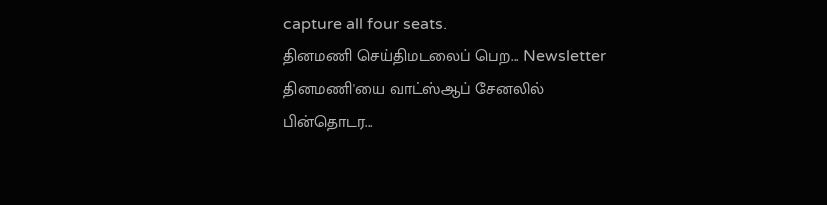capture all four seats.
தினமணி செய்திமடலைப் பெற... Newsletter
தினமணி'யை வாட்ஸ்ஆப் சேனலில் பின்தொடர...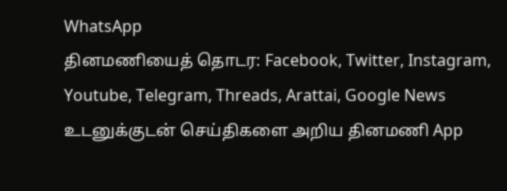WhatsApp
தினமணியைத் தொடர: Facebook, Twitter, Instagram, Youtube, Telegram, Threads, Arattai, Google News
உடனுக்குடன் செய்திகளை அறிய தினமணி App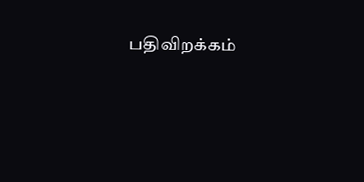பதிவிறக்கம்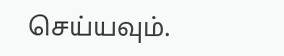செய்யவும்.